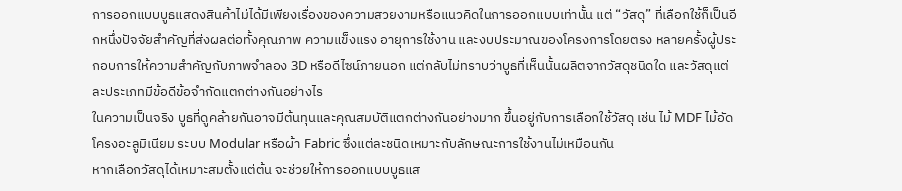การออกแบบบูธแสดงสินค้าไม่ได้มีเพียงเรื่องของความสวยงามหรือแนวคิดในการออกแบบเท่านั้น แต่ “วัสดุ” ที่เลือกใช้ก็เป็นอีกหนึ่งปัจจัยสำคัญที่ส่งผลต่อทั้งคุณภาพ ความแข็งแรง อายุการใช้งาน และงบประมาณของโครงการโดยตรง หลายครั้งผู้ประกอบการให้ความสำคัญกับภาพจำลอง 3D หรือดีไซน์ภายนอก แต่กลับไม่ทราบว่าบูธที่เห็นนั้นผลิตจากวัสดุชนิดใด และวัสดุแต่ละประเภทมีข้อดีข้อจำกัดแตกต่างกันอย่างไร
ในความเป็นจริง บูธที่ดูคล้ายกันอาจมีต้นทุนและคุณสมบัติแตกต่างกันอย่างมาก ขึ้นอยู่กับการเลือกใช้วัสดุ เช่น ไม้ MDF ไม้อัด โครงอะลูมิเนียม ระบบ Modular หรือผ้า Fabric ซึ่งแต่ละชนิดเหมาะกับลักษณะการใช้งานไม่เหมือนกัน
หากเลือกวัสดุได้เหมาะสมตั้งแต่ต้น จะช่วยให้การออกแบบบูธแส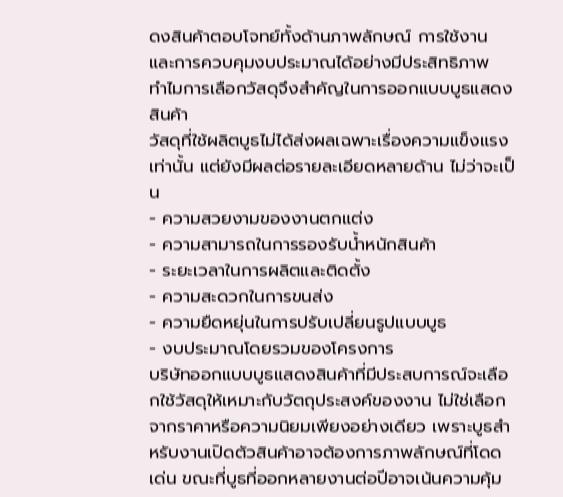ดงสินค้าตอบโจทย์ทั้งด้านภาพลักษณ์ การใช้งาน และการควบคุมงบประมาณได้อย่างมีประสิทธิภาพ
ทำไมการเลือกวัสดุจึงสำคัญในการออกแบบบูธแสดงสินค้า
วัสดุที่ใช้ผลิตบูธไม่ได้ส่งผลเฉพาะเรื่องความแข็งแรงเท่านั้น แต่ยังมีผลต่อรายละเอียดหลายด้าน ไม่ว่าจะเป็น
- ความสวยงามของงานตกแต่ง
- ความสามารถในการรองรับน้ำหนักสินค้า
- ระยะเวลาในการผลิตและติดตั้ง
- ความสะดวกในการขนส่ง
- ความยืดหยุ่นในการปรับเปลี่ยนรูปแบบบูธ
- งบประมาณโดยรวมของโครงการ
บริษัทออกแบบบูธแสดงสินค้าที่มีประสบการณ์จะเลือกใช้วัสดุให้เหมาะกับวัตถุประสงค์ของงาน ไม่ใช่เลือกจากราคาหรือความนิยมเพียงอย่างเดียว เพราะบูธสำหรับงานเปิดตัวสินค้าอาจต้องการภาพลักษณ์ที่โดดเด่น ขณะที่บูธที่ออกหลายงานต่อปีอาจเน้นความคุ้ม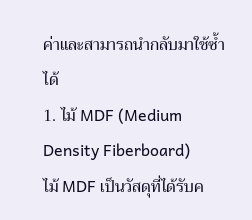ค่าและสามารถนำกลับมาใช้ซ้ำได้
1. ไม้ MDF (Medium Density Fiberboard)
ไม้ MDF เป็นวัสดุที่ได้รับค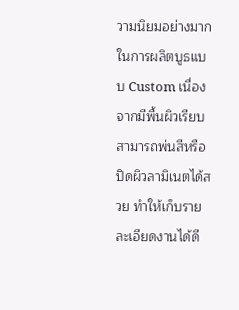วามนิยมอย่างมากในการผลิตบูธแบบ Custom เนื่องจากมีพื้นผิวเรียบ สามารถพ่นสีหรือปิดผิวลามิเนตได้สวย ทำให้เก็บรายละเอียดงานได้ดี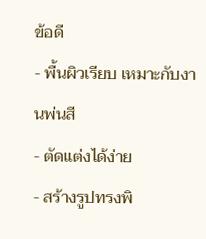ข้อดี
- พื้นผิวเรียบ เหมาะกับงานพ่นสี
- ตัดแต่งได้ง่าย
- สร้างรูปทรงพิ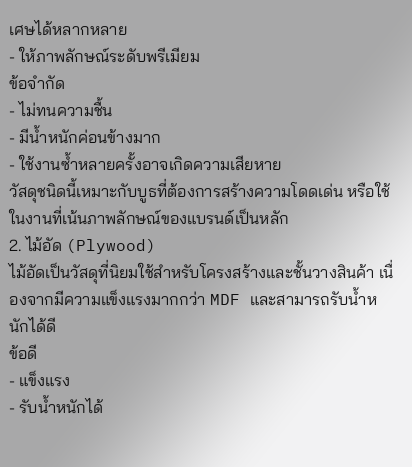เศษได้หลากหลาย
- ให้ภาพลักษณ์ระดับพรีเมียม
ข้อจำกัด
- ไม่ทนความชื้น
- มีน้ำหนักค่อนข้างมาก
- ใช้งานซ้ำหลายครั้งอาจเกิดความเสียหาย
วัสดุชนิดนี้เหมาะกับบูธที่ต้องการสร้างความโดดเด่น หรือใช้ในงานที่เน้นภาพลักษณ์ของแบรนด์เป็นหลัก
2. ไม้อัด (Plywood)
ไม้อัดเป็นวัสดุที่นิยมใช้สำหรับโครงสร้างและชั้นวางสินค้า เนื่องจากมีความแข็งแรงมากกว่า MDF และสามารถรับน้ำหนักได้ดี
ข้อดี
- แข็งแรง
- รับน้ำหนักได้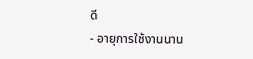ดี
- อายุการใช้งานนาน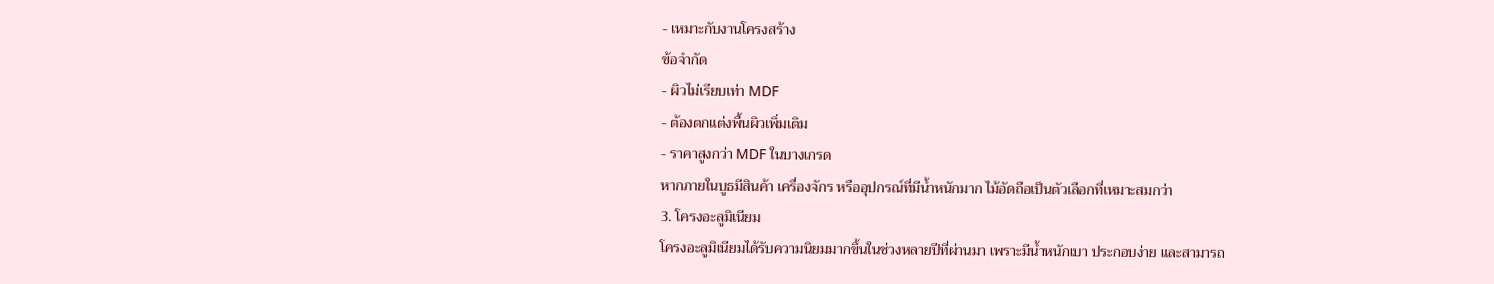- เหมาะกับงานโครงสร้าง
ข้อจำกัด
- ผิวไม่เรียบเท่า MDF
- ต้องตกแต่งพื้นผิวเพิ่มเติม
- ราคาสูงกว่า MDF ในบางเกรด
หากภายในบูธมีสินค้า เครื่องจักร หรืออุปกรณ์ที่มีน้ำหนักมาก ไม้อัดถือเป็นตัวเลือกที่เหมาะสมกว่า
3. โครงอะลูมิเนียม
โครงอะลูมิเนียมได้รับความนิยมมากขึ้นในช่วงหลายปีที่ผ่านมา เพราะมีน้ำหนักเบา ประกอบง่าย และสามารถ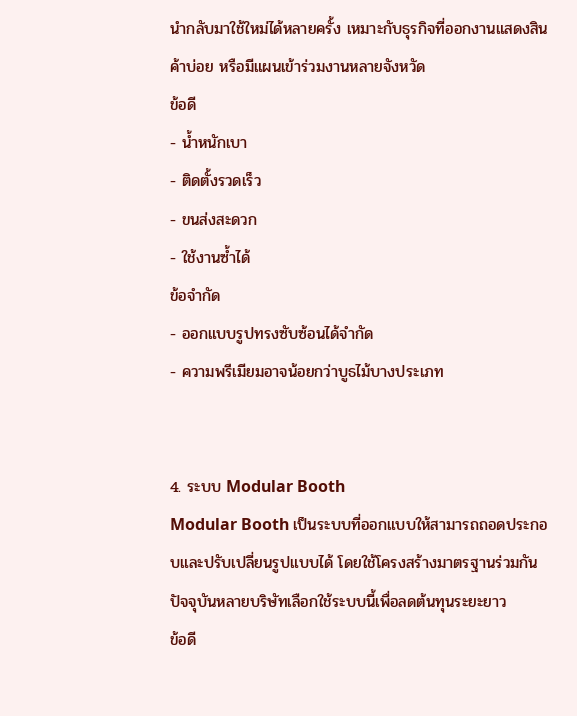นำกลับมาใช้ใหม่ได้หลายครั้ง เหมาะกับธุรกิจที่ออกงานแสดงสินค้าบ่อย หรือมีแผนเข้าร่วมงานหลายจังหวัด
ข้อดี
- น้ำหนักเบา
- ติดตั้งรวดเร็ว
- ขนส่งสะดวก
- ใช้งานซ้ำได้
ข้อจำกัด
- ออกแบบรูปทรงซับซ้อนได้จำกัด
- ความพรีเมียมอาจน้อยกว่าบูธไม้บางประเภท


4. ระบบ Modular Booth
Modular Booth เป็นระบบที่ออกแบบให้สามารถถอดประกอบและปรับเปลี่ยนรูปแบบได้ โดยใช้โครงสร้างมาตรฐานร่วมกัน ปัจจุบันหลายบริษัทเลือกใช้ระบบนี้เพื่อลดต้นทุนระยะยาว
ข้อดี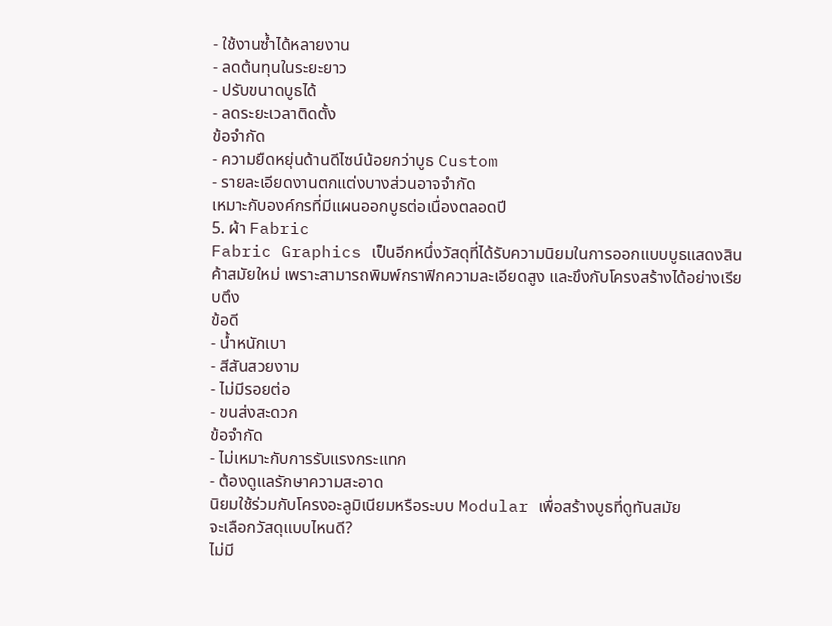- ใช้งานซ้ำได้หลายงาน
- ลดต้นทุนในระยะยาว
- ปรับขนาดบูธได้
- ลดระยะเวลาติดตั้ง
ข้อจำกัด
- ความยืดหยุ่นด้านดีไซน์น้อยกว่าบูธ Custom
- รายละเอียดงานตกแต่งบางส่วนอาจจำกัด
เหมาะกับองค์กรที่มีแผนออกบูธต่อเนื่องตลอดปี
5. ผ้า Fabric
Fabric Graphics เป็นอีกหนึ่งวัสดุที่ได้รับความนิยมในการออกแบบบูธแสดงสินค้าสมัยใหม่ เพราะสามารถพิมพ์กราฟิกความละเอียดสูง และขึงกับโครงสร้างได้อย่างเรียบตึง
ข้อดี
- น้ำหนักเบา
- สีสันสวยงาม
- ไม่มีรอยต่อ
- ขนส่งสะดวก
ข้อจำกัด
- ไม่เหมาะกับการรับแรงกระแทก
- ต้องดูแลรักษาความสะอาด
นิยมใช้ร่วมกับโครงอะลูมิเนียมหรือระบบ Modular เพื่อสร้างบูธที่ดูทันสมัย
จะเลือกวัสดุแบบไหนดี?
ไม่มี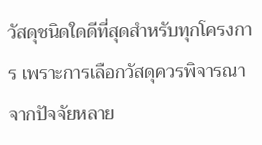วัสดุชนิดใดดีที่สุดสำหรับทุกโครงการ เพราะการเลือกวัสดุควรพิจารณาจากปัจจัยหลาย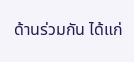ด้านร่วมกัน ได้แก่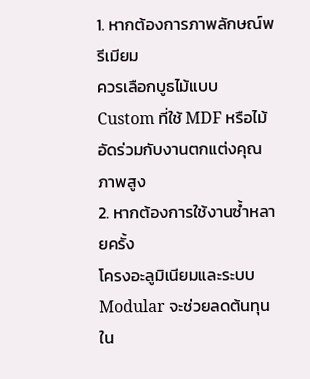1. หากต้องการภาพลักษณ์พรีเมียม
ควรเลือกบูธไม้แบบ Custom ที่ใช้ MDF หรือไม้อัดร่วมกับงานตกแต่งคุณภาพสูง
2. หากต้องการใช้งานซ้ำหลายครั้ง
โครงอะลูมิเนียมและระบบ Modular จะช่วยลดต้นทุนใน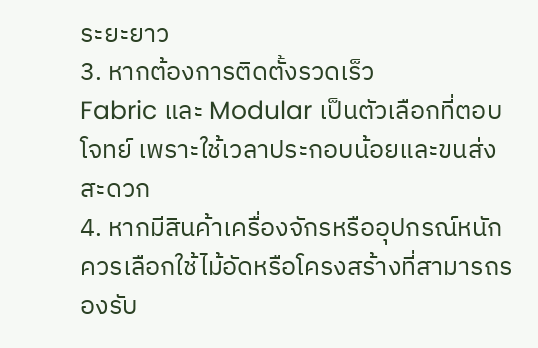ระยะยาว
3. หากต้องการติดตั้งรวดเร็ว
Fabric และ Modular เป็นตัวเลือกที่ตอบโจทย์ เพราะใช้เวลาประกอบน้อยและขนส่งสะดวก
4. หากมีสินค้าเครื่องจักรหรืออุปกรณ์หนัก
ควรเลือกใช้ไม้อัดหรือโครงสร้างที่สามารถรองรับ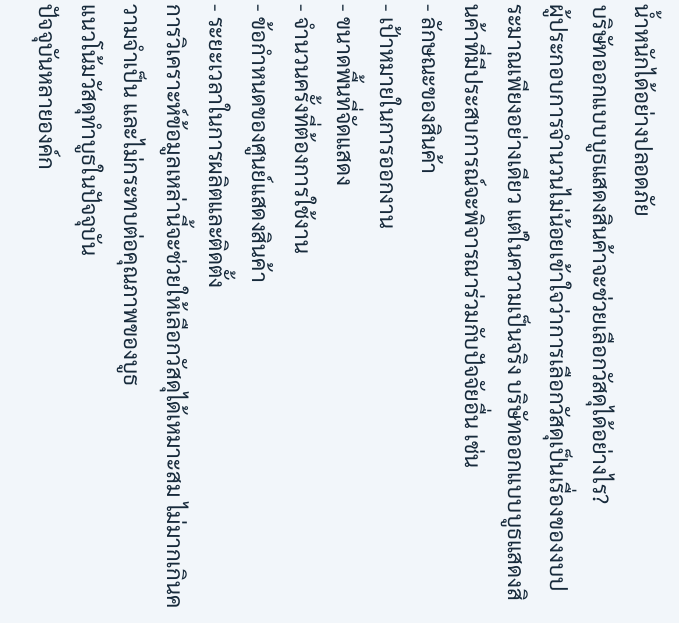น้ำหนักได้อย่างปลอดภัย
บริษัทออกแบบบูธแสดงสินค้าจะช่วยเลือกวัสดุได้อย่างไร?
ผู้ประกอบการจำนวนไม่น้อยเข้าใจว่าการเลือกวัสดุเป็นเรื่องของงบประมาณเพียงอย่างเดียว แต่ในความเป็นจริง บริษัทออกแบบบูธแสดงสินค้าที่มีประสบการณ์จะพิจารณาร่วมกับปัจจัยอื่น เช่น
- ลักษณะของสินค้า
- เป้าหมายในการออกงาน
- ขนาดพื้นที่จัดแสดง
- จำนวนครั้งที่ต้องการใช้งาน
- ข้อกำหนดของศูนย์แสดงสินค้า
- ระยะเวลาในการผลิตและติดตั้ง
การวิเคราะห์ข้อมูลเหล่านี้จะช่วยให้เลือกวัสดุได้เหมาะสม ไม่มากเกินความจำเป็น และไม่กระทบต่อคุณภาพของบูธ
แนวโน้มวัสดุทำบูธในปัจจุบัน
ปัจจุบันหลายองค์ก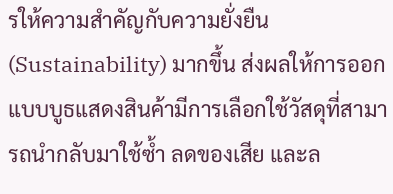รให้ความสำคัญกับความยั่งยืน (Sustainability) มากขึ้น ส่งผลให้การออกแบบบูธแสดงสินค้ามีการเลือกใช้วัสดุที่สามารถนำกลับมาใช้ซ้ำ ลดของเสีย และล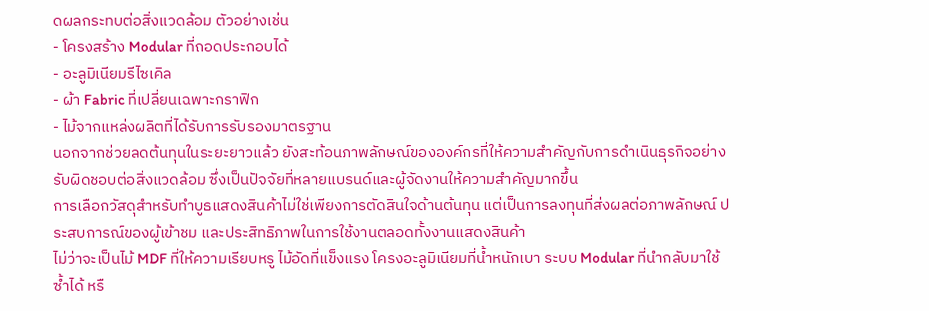ดผลกระทบต่อสิ่งแวดล้อม ตัวอย่างเช่น
- โครงสร้าง Modular ที่ถอดประกอบได้
- อะลูมิเนียมรีไซเคิล
- ผ้า Fabric ที่เปลี่ยนเฉพาะกราฟิก
- ไม้จากแหล่งผลิตที่ได้รับการรับรองมาตรฐาน
นอกจากช่วยลดต้นทุนในระยะยาวแล้ว ยังสะท้อนภาพลักษณ์ขององค์กรที่ให้ความสำคัญกับการดำเนินธุรกิจอย่างรับผิดชอบต่อสิ่งแวดล้อม ซึ่งเป็นปัจจัยที่หลายแบรนด์และผู้จัดงานให้ความสำคัญมากขึ้น
การเลือกวัสดุสำหรับทำบูธแสดงสินค้าไม่ใช่เพียงการตัดสินใจด้านต้นทุน แต่เป็นการลงทุนที่ส่งผลต่อภาพลักษณ์ ประสบการณ์ของผู้เข้าชม และประสิทธิภาพในการใช้งานตลอดทั้งงานแสดงสินค้า
ไม่ว่าจะเป็นไม้ MDF ที่ให้ความเรียบหรู ไม้อัดที่แข็งแรง โครงอะลูมิเนียมที่น้ำหนักเบา ระบบ Modular ที่นำกลับมาใช้ซ้ำได้ หรื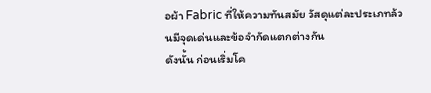อผ้า Fabric ที่ให้ความทันสมัย วัสดุแต่ละประเภทล้วนมีจุดเด่นและข้อจำกัดแตกต่างกัน
ดังนั้น ก่อนเริ่มโค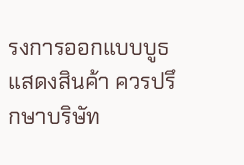รงการออกแบบบูธแสดงสินค้า ควรปรึกษาบริษัท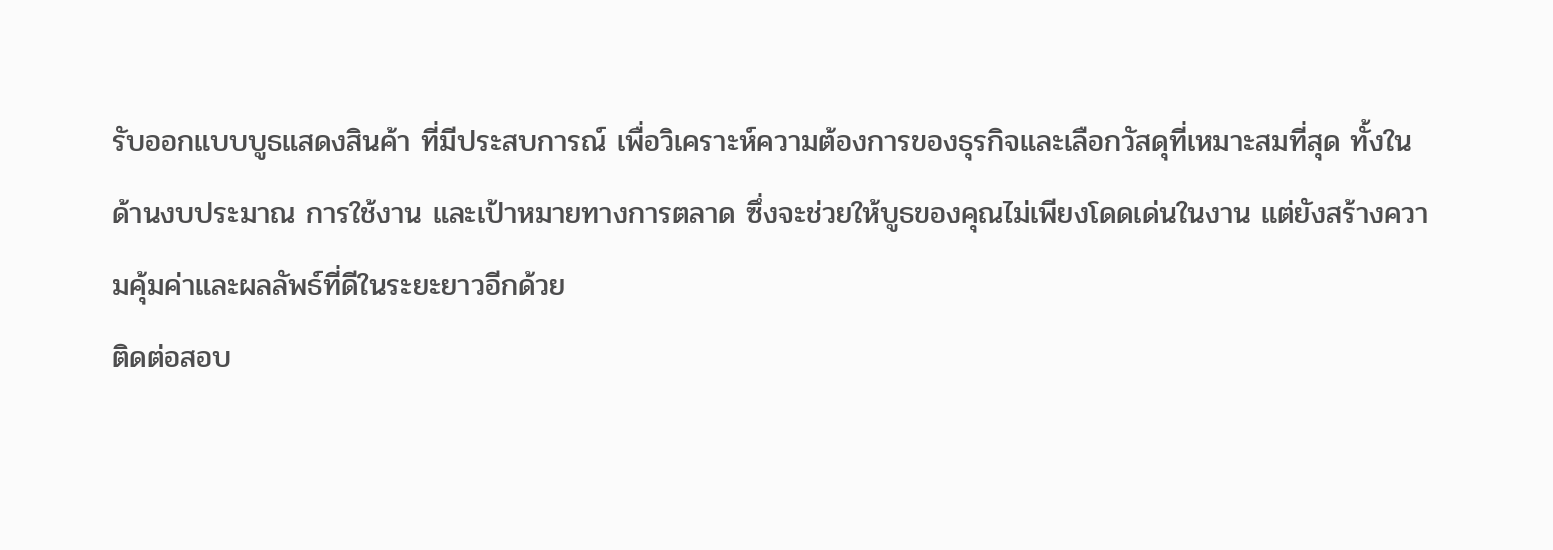รับออกแบบบูธแสดงสินค้า ที่มีประสบการณ์ เพื่อวิเคราะห์ความต้องการของธุรกิจและเลือกวัสดุที่เหมาะสมที่สุด ทั้งในด้านงบประมาณ การใช้งาน และเป้าหมายทางการตลาด ซึ่งจะช่วยให้บูธของคุณไม่เพียงโดดเด่นในงาน แต่ยังสร้างความคุ้มค่าและผลลัพธ์ที่ดีในระยะยาวอีกด้วย
ติดต่อสอบ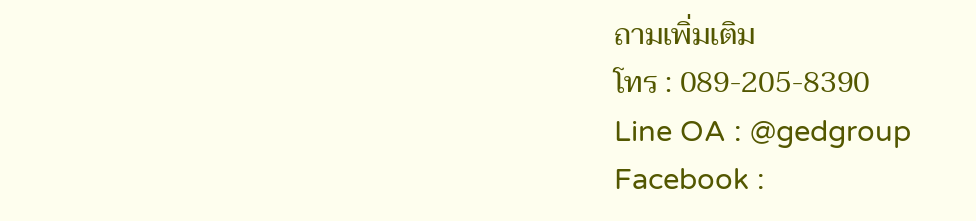ถามเพิ่มเติม
โทร : 089-205-8390
Line OA : @gedgroup
Facebook :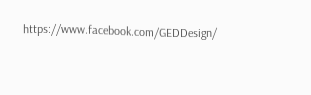https://www.facebook.com/GEDDesign/